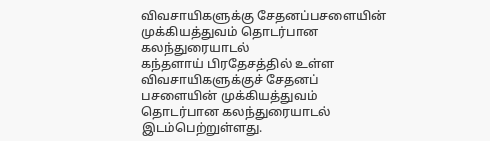விவசாயிகளுக்கு சேதனப்பசளையின் முக்கியத்துவம் தொடர்பான கலந்துரையாடல்
கந்தளாய் பிரதேசத்தில் உள்ள விவசாயிகளுக்குச் சேதனப் பசளையின் முக்கியத்துவம் தொடர்பான கலந்துரையாடல் இடம்பெற்றுள்ளது.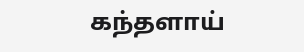கந்தளாய்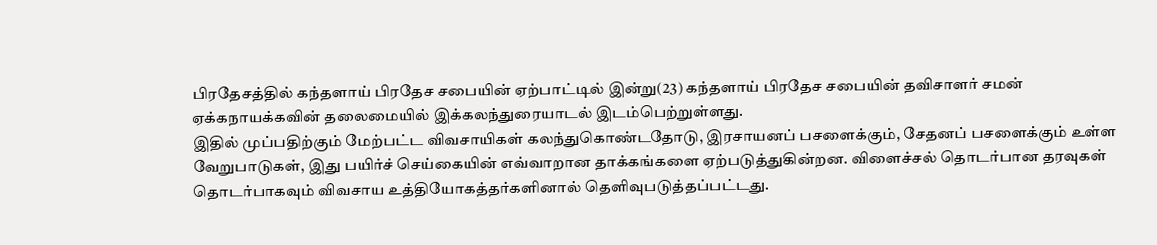பிரதேசத்தில் கந்தளாய் பிரதேச சபையின் ஏற்பாட்டில் இன்று(23) கந்தளாய் பிரதேச சபையின் தவிசாளர் சமன் ஏக்கநாயக்கவின் தலைமையில் இக்கலந்துரையாடல் இடம்பெற்றுள்ளது.
இதில் முப்பதிற்கும் மேற்பட்ட விவசாயிகள் கலந்துகொண்டதோடு, இரசாயனப் பசளைக்கும், சேதனப் பசளைக்கும் உள்ள வேறுபாடுகள், இது பயிர்ச் செய்கையின் எவ்வாறான தாக்கங்களை ஏற்படுத்துகின்றன. விளைச்சல் தொடர்பான தரவுகள் தொடர்பாகவும் விவசாய உத்தியோகத்தர்களினால் தெளிவுபடுத்தப்பட்டது.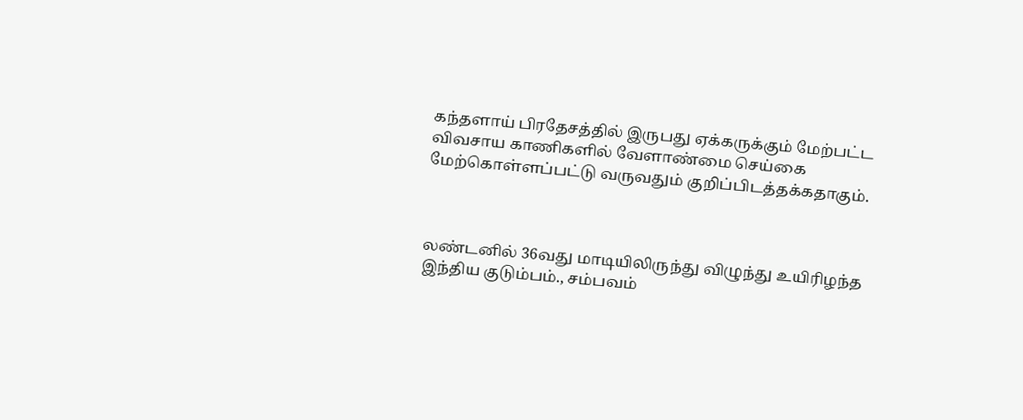கந்தளாய் பிரதேசத்தில் இருபது ஏக்கருக்கும் மேற்பட்ட விவசாய காணிகளில் வேளாண்மை செய்கை மேற்கொள்ளப்பட்டு வருவதும் குறிப்பிடத்தக்கதாகும்.



லண்டனில் 36வது மாடியிலிருந்து விழுந்து உயிரிழந்த இந்திய குடும்பம்., சம்பவம்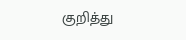குறித்து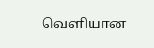வெளியான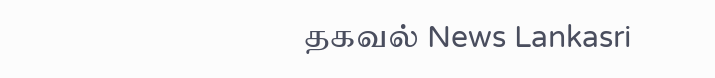தகவல் News Lankasri